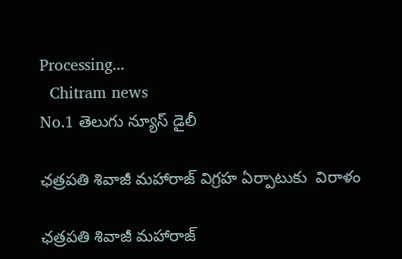Processing...
  Chitram news
No.1 తెలుగు న్యూస్ డైలీ

ఛత్రపతి శివాజీ మహారాజ్ విగ్రహ ఏర్పాటుకు  విరాళం

ఛత్రపతి శివాజీ మహారాజ్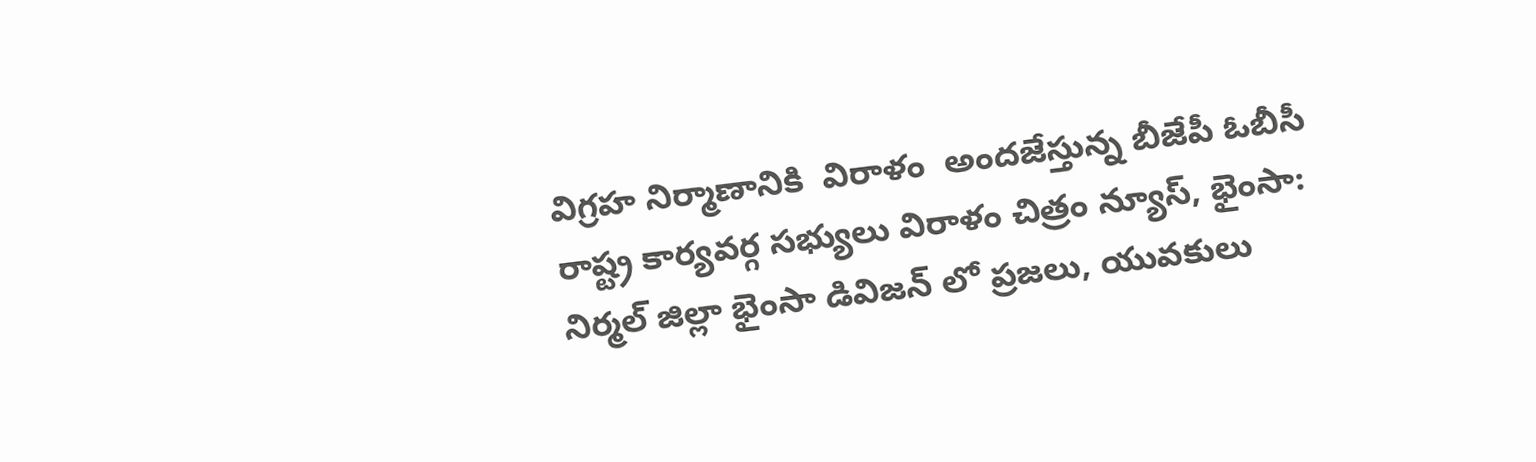విగ్రహ నిర్మాణానికి  విరాళం  అందజేస్తున్న బీజేపీ ఓబీసీ రాష్ట్ర కార్యవర్గ సభ్యులు విరాళం చిత్రం న్యూస్, భైంసా: నిర్మల్ జిల్లా భైంసా డివిజన్ లో ప్రజలు, యువకులు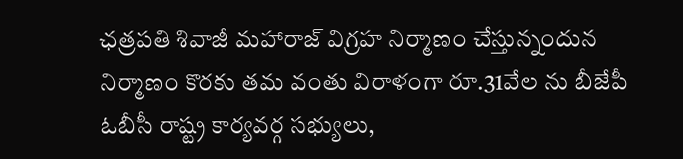ఛత్రపతి శివాజీ మహారాజ్ విగ్రహ నిర్మాణం చేస్తున్నందున నిర్మాణం కొరకు తమ వంతు విరాళంగా రూ.31వేల ను బీజేపీ ఓబీసీ రాష్ట్ర కార్యవర్గ సభ్యులు,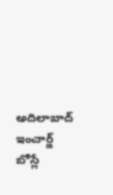అదిలాబాద్ ఇంచార్జ్ బోస్లే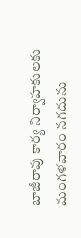బాజీరావు కార్య నిర్వాహకులకు మంగళవారం నగదును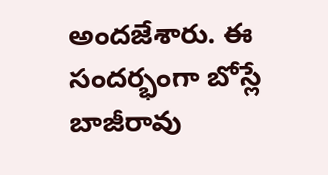అందజేశారు. ఈ సందర్భంగా బోస్లే బాజీరావు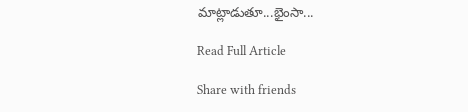మాట్లాడుతూ...భైంసా...

Read Full Article

Share with friends